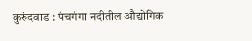कुरुंदवाड : पंचगंगा नदीतील औद्योगिक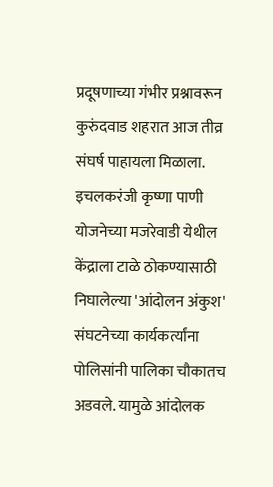प्रदूषणाच्या गंभीर प्रश्नावरून कुरुंदवाड शहरात आज तीव्र संघर्ष पाहायला मिळाला. इचलकरंजी कृष्णा पाणी योजनेच्या मजरेवाडी येथील केंद्राला टाळे ठोकण्यासाठी निघालेल्या 'आंदोलन अंकुश' संघटनेच्या कार्यकर्त्यांना पोलिसांनी पालिका चौकातच अडवले. यामुळे आंदोलक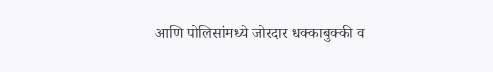आणि पोलिसांमध्ये जोरदार धक्काबुक्की व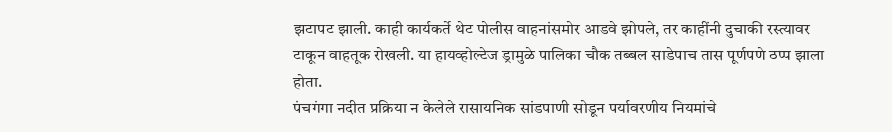झटापट झाली. काही कार्यकर्ते थेट पोलीस वाहनांसमोर आडवे झोपले, तर काहींनी दुचाकी रस्त्यावर टाकून वाहतूक रोखली. या हायव्होल्टेज ड्रामुळे पालिका चौक तब्बल साडेपाच तास पूर्णपणे ठप्प झाला होता.
पंचगंगा नदीत प्रक्रिया न केलेले रासायनिक सांडपाणी सोडून पर्यावरणीय नियमांचे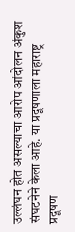उल्लंघन होत असल्याचा आरोप आंदोलन अंकुश संघटनेने केला आहे. या प्रदूषणाला महाराष्ट्र प्रदूषण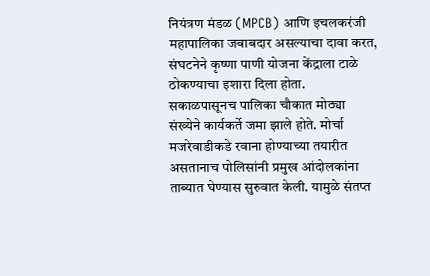नियंत्रण मंडळ (MPCB) आणि इचलकरंजी महापालिका जबाबदार असल्याचा दावा करत, संघटनेने कृष्णा पाणी योजना केंद्राला टाळे ठोकण्याचा इशारा दिला होता.
सकाळपासूनच पालिका चौकात मोठ्या संख्येने कार्यकर्ते जमा झाले होते. मोर्चा मजरेवाडीकडे रवाना होण्याच्या तयारीत असतानाच पोलिसांनी प्रमुख आंदोलकांना ताब्यात घेण्यास सुरुवात केली. यामुळे संतप्त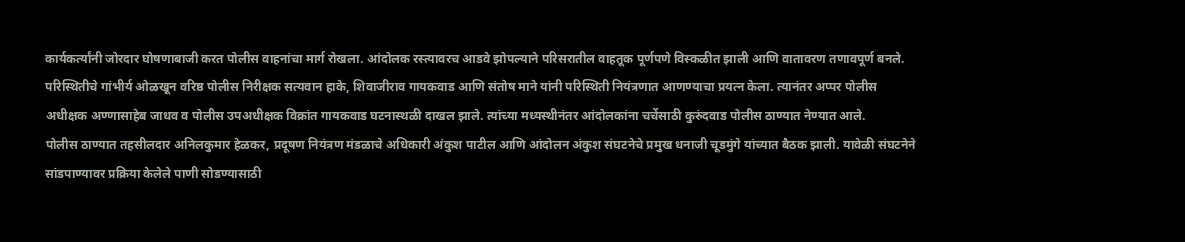कार्यकर्त्यांनी जोरदार घोषणाबाजी करत पोलीस वाहनांचा मार्ग रोखला. आंदोलक रस्त्यावरच आडवे झोपल्याने परिसरातील वाहतूक पूर्णपणे विस्कळीत झाली आणि वातावरण तणावपूर्ण बनले.
परिस्थितीचे गांभीर्य ओळखून वरिष्ठ पोलीस निरीक्षक सत्यवान हाके, शिवाजीराव गायकवाड आणि संतोष माने यांनी परिस्थिती नियंत्रणात आणण्याचा प्रयत्न केला. त्यानंतर अप्पर पोलीस अधीक्षक अण्णासाहेब जाधव व पोलीस उपअधीक्षक विक्रांत गायकवाड घटनास्थळी दाखल झाले. त्यांच्या मध्यस्थीनंतर आंदोलकांना चर्चेसाठी कुरुंदवाड पोलीस ठाण्यात नेण्यात आले.
पोलीस ठाण्यात तहसीलदार अनिलकुमार हेळकर, प्रदूषण नियंत्रण मंडळाचे अधिकारी अंकुश पाटील आणि आंदोलन अंकुश संघटनेचे प्रमुख धनाजी चूडमुंगे यांच्यात बैठक झाली. यावेळी संघटनेने सांडपाण्यावर प्रक्रिया केलेले पाणी सोडण्यासाठी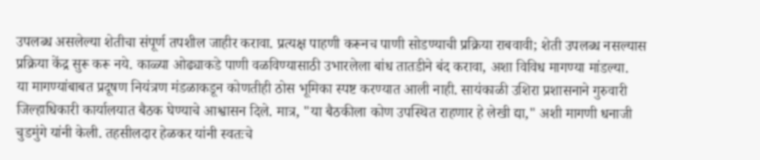उपलब्ध असलेल्या शेतीचा संपूर्ण तपशील जाहीर करावा. प्रत्यक्ष पाहणी करूनच पाणी सोडण्याची प्रक्रिया राबवावी; शेती उपलब्ध नसल्यास प्रक्रिया केंद्र सुरू करू नये. काळ्या ओढ्याकडे पाणी वळविण्यासाठी उभारलेला बांध तातडीने बंद करावा, अशा विविध मागण्या मांडल्या.
या मागण्यांबाबत प्रदूषण नियंत्रण मंडळाकडून कोणतीही ठोस भूमिका स्पष्ट करण्यात आली नाही. सायंकाळी उशिरा प्रशासनाने गुरुवारी जिल्हाधिकारी कार्यालयात बैठक घेण्याचे आश्वासन दिले. मात्र, "या बैठकीला कोण उपस्थित राहणार हे लेखी द्या," अशी मागणी धनाजी चुडमुंगे यांनी केली. तहसीलदार हेळकर यांनी स्वतःचे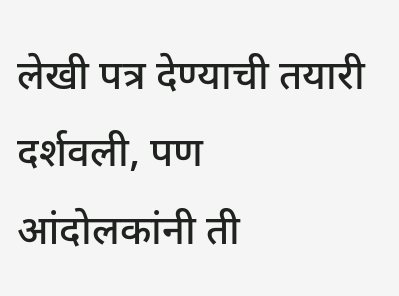लेखी पत्र देण्याची तयारी दर्शवली, पण आंदोलकांनी ती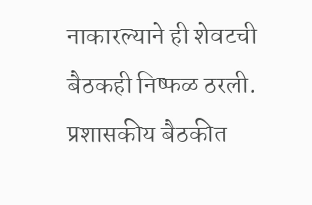नाकारल्याने ही शेवटची बैठकही निष्फळ ठरली.
प्रशासकीय बैठकीत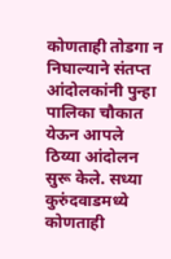कोणताही तोडगा न निघाल्याने संतप्त आंदोलकांनी पुन्हा पालिका चौकात येऊन आपले ठिय्या आंदोलन सुरू केले. सध्या कुरुंदवाडमध्ये कोणताही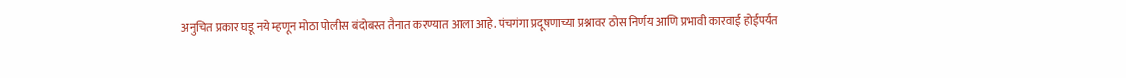अनुचित प्रकार घडू नये म्हणून मोठा पोलीस बंदोबस्त तैनात करण्यात आला आहे. पंचगंगा प्रदूषणाच्या प्रश्नावर ठोस निर्णय आणि प्रभावी कारवाई होईपर्यंत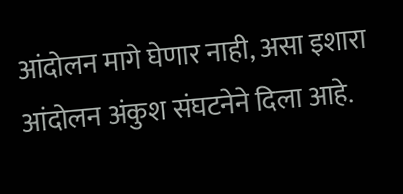आंदोलन मागे घेणार नाही, असा इशारा आंदोलन अंकुश संघटनेने दिला आहे.